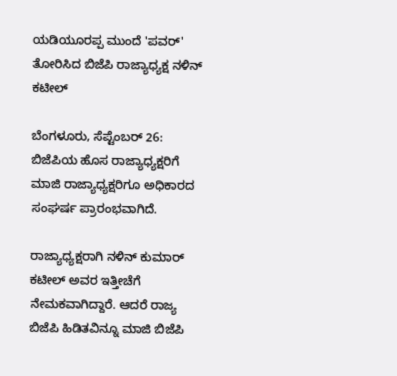ಯಡಿಯೂರಪ್ಪ ಮುಂದೆ 'ಪವರ್' ತೋರಿಸಿದ ಬಿಜೆಪಿ ರಾಜ್ಯಾಧ್ಯಕ್ಷ ನಳಿನ್ ಕಟೀಲ್

ಬೆಂಗಳೂರು, ಸೆಪ್ಟೆಂಬರ್ 26: ಬಿಜೆಪಿಯ ಹೊಸ ರಾಜ್ಯಾಧ್ಯಕ್ಷರಿಗೆ ಮಾಜಿ ರಾಜ್ಯಾಧ್ಯಕ್ಷರಿಗೂ ಅಧಿಕಾರದ ಸಂಘರ್ಷ ಪ್ರಾರಂಭವಾಗಿದೆ.

ರಾಜ್ಯಾಧ್ಯಕ್ಷರಾಗಿ ನಳಿನ್ ಕುಮಾರ್ ಕಟೀಲ್ ಅವರ ಇತ್ತೀಚೆಗೆ ನೇಮಕವಾಗಿದ್ದಾರೆ. ಆದರೆ ರಾಜ್ಯ ಬಿಜೆಪಿ ಹಿಡಿತವಿನ್ನೂ ಮಾಜಿ ಬಿಜೆಪಿ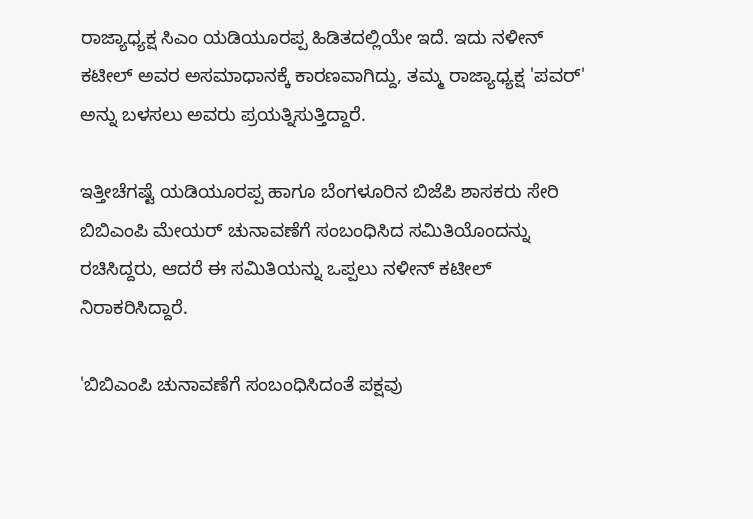ರಾಜ್ಯಾಧ್ಯಕ್ಷ ಸಿಎಂ ಯಡಿಯೂರಪ್ಪ ಹಿಡಿತದಲ್ಲಿಯೇ ಇದೆ. ಇದು ನಳೀನ್ ಕಟೀಲ್ ಅವರ ಅಸಮಾಧಾನಕ್ಕೆ ಕಾರಣವಾಗಿದ್ದು, ತಮ್ಮ ರಾಜ್ಯಾಧ್ಯಕ್ಷ 'ಪವರ್' ಅನ್ನು ಬಳಸಲು ಅವರು ಪ್ರಯತ್ನಿಸುತ್ತಿದ್ದಾರೆ.

ಇತ್ತೀಚೆಗಷ್ಟೆ ಯಡಿಯೂರಪ್ಪ ಹಾಗೂ ಬೆಂಗಳೂರಿನ ಬಿಜೆಪಿ ಶಾಸಕರು ಸೇರಿ ಬಿಬಿಎಂಪಿ ಮೇಯರ್ ಚುನಾವಣೆಗೆ ಸಂಬಂಧಿಸಿದ ಸಮಿತಿಯೊಂದನ್ನು ರಚಿಸಿದ್ದರು, ಆದರೆ ಈ ಸಮಿತಿಯನ್ನು ಒಪ್ಪಲು ನಳೀನ್ ಕಟೀಲ್ ನಿರಾಕರಿಸಿದ್ದಾರೆ.

'ಬಿಬಿಎಂಪಿ ಚುನಾವಣೆಗೆ ಸಂಬಂಧಿಸಿದಂತೆ ಪಕ್ಷವು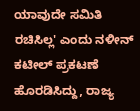ಯಾವುದೇ ಸಮಿತಿ ರಚಿಸಿಲ್ಲ' ಎಂದು ನಳೀನ್ ಕಟೀಲ್ ಪ್ರಕಟಣೆ ಹೊರಡಿಸಿದ್ದು, ರಾಜ್ಯ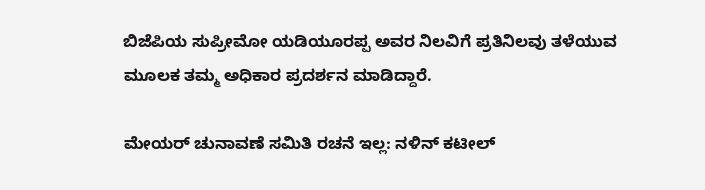ಬಿಜೆಪಿಯ ಸುಪ್ರೀಮೋ ಯಡಿಯೂರಪ್ಪ ಅವರ ನಿಲವಿಗೆ ಪ್ರತಿನಿಲವು ತಳೆಯುವ ಮೂಲಕ ತಮ್ಮ ಅಧಿಕಾರ ಪ್ರದರ್ಶನ ಮಾಡಿದ್ದಾರೆ.

ಮೇಯರ್ ಚುನಾವಣೆ ಸಮಿತಿ ರಚನೆ ಇಲ್ಲ: ನಳಿನ್ ಕಟೀಲ್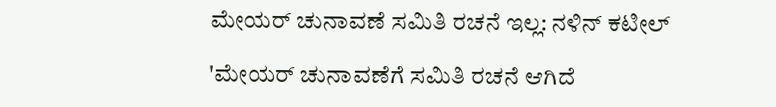ಮೇಯರ್ ಚುನಾವಣೆ ಸಮಿತಿ ರಚನೆ ಇಲ್ಲ: ನಳಿನ್ ಕಟೀಲ್

'ಮೇಯರ್ ಚುನಾವಣೆಗೆ ಸಮಿತಿ ರಚನೆ ಆಗಿದೆ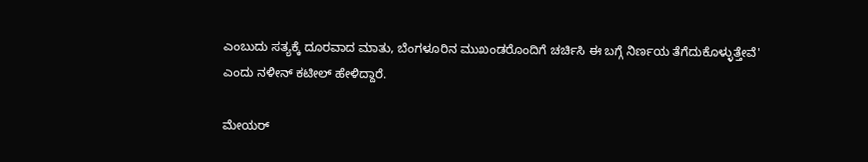ಎಂಬುದು ಸತ್ಯಕ್ಕೆ ದೂರವಾದ ಮಾತು, ಬೆಂಗಳೂರಿನ ಮುಖಂಡರೊಂದಿಗೆ ಚರ್ಚಿಸಿ ಈ ಬಗ್ಗೆ ನಿರ್ಣಯ ತೆಗೆದುಕೊಳ್ಳುತ್ತೇವೆ' ಎಂದು ನಳೀನ್ ಕಟೀಲ್ ಹೇಳಿದ್ದಾರೆ.

ಮೇಯರ್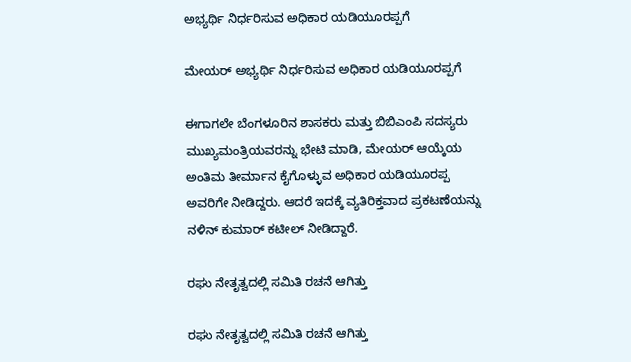ಅಭ್ಯರ್ಥಿ ನಿರ್ಧರಿಸುವ ಅಧಿಕಾರ ಯಡಿಯೂರಪ್ಪಗೆ

ಮೇಯರ್ ಅಭ್ಯರ್ಥಿ ನಿರ್ಧರಿಸುವ ಅಧಿಕಾರ ಯಡಿಯೂರಪ್ಪಗೆ

ಈಗಾಗಲೇ ಬೆಂಗಳೂರಿನ ಶಾಸಕರು ಮತ್ತು ಬಿಬಿಎಂಪಿ ಸದಸ್ಯರು ಮುಖ್ಯಮಂತ್ರಿಯವರನ್ನು ಭೇಟಿ ಮಾಡಿ, ಮೇಯರ್‌ ಆಯ್ಕೆಯ ಅಂತಿಮ ತೀರ್ಮಾನ ಕೈಗೊಳ್ಳುವ ಅಧಿಕಾರ ಯಡಿಯೂರಪ್ಪ ಅವರಿಗೇ ನೀಡಿದ್ದರು. ಆದರೆ ಇದಕ್ಕೆ ವ್ಯತಿರಿಕ್ತವಾದ ಪ್ರಕಟಣೆಯನ್ನು ನಳಿನ್ ಕುಮಾರ್ ಕಟೀಲ್ ನೀಡಿದ್ದಾರೆ.

ರಘು ನೇತೃತ್ವದಲ್ಲಿ ಸಮಿತಿ ರಚನೆ ಆಗಿತ್ತು

ರಘು ನೇತೃತ್ವದಲ್ಲಿ ಸಮಿತಿ ರಚನೆ ಆಗಿತ್ತು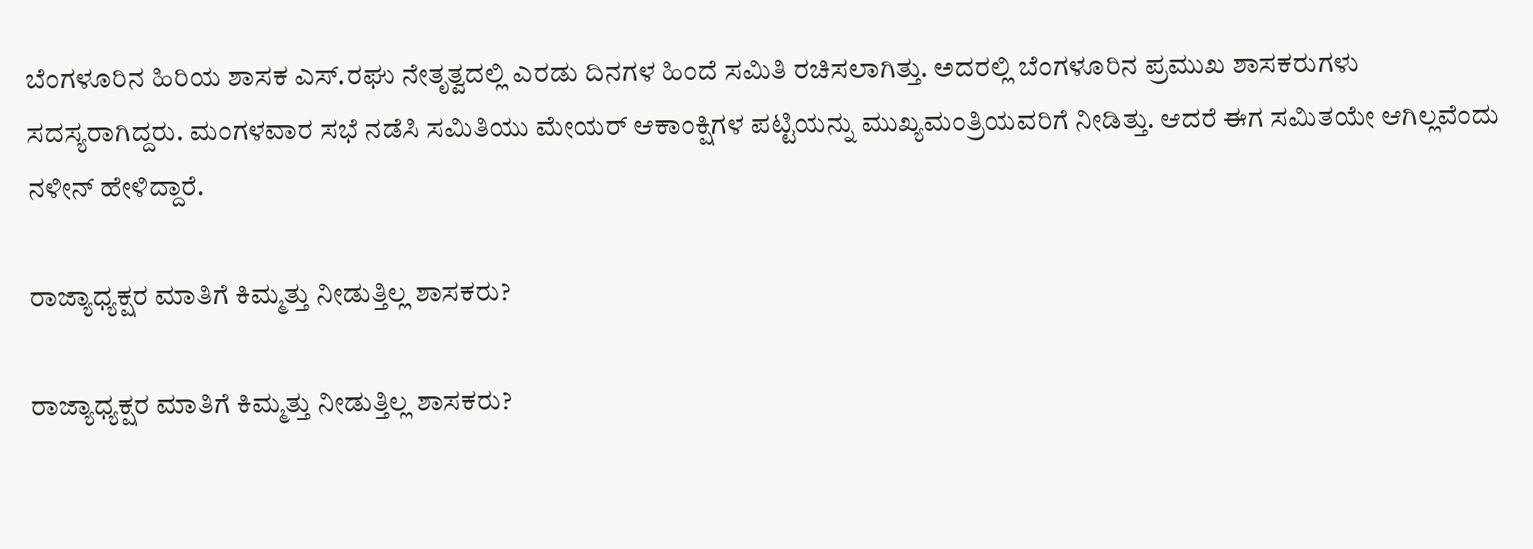ಬೆಂಗಳೂರಿನ ಹಿರಿಯ ಶಾಸಕ ಎಸ್‌.ರಘು ನೇತೃತ್ವದಲ್ಲಿ ಎರಡು ದಿನಗಳ ಹಿಂದೆ ಸಮಿತಿ ರಚಿಸಲಾಗಿತ್ತು. ಅದರಲ್ಲಿ ಬೆಂಗಳೂರಿನ ಪ್ರಮುಖ ಶಾಸಕರುಗಳು ಸದಸ್ಯರಾಗಿದ್ದರು. ಮಂಗಳವಾರ ಸಭೆ ನಡೆಸಿ ಸಮಿತಿಯು ಮೇಯರ್‌ ಆಕಾಂಕ್ಷಿಗಳ ಪಟ್ಟಿಯನ್ನು ಮುಖ್ಯಮಂತ್ರಿಯವರಿಗೆ ನೀಡಿತ್ತು. ಆದರೆ ಈಗ ಸಮಿತಯೇ ಆಗಿಲ್ಲವೆಂದು ನಳೀನ್ ಹೇಳಿದ್ದಾರೆ.

ರಾಜ್ಯಾಧ್ಯಕ್ಷರ ಮಾತಿಗೆ ಕಿಮ್ಮತ್ತು ನೀಡುತ್ತಿಲ್ಲ ಶಾಸಕರು?

ರಾಜ್ಯಾಧ್ಯಕ್ಷರ ಮಾತಿಗೆ ಕಿಮ್ಮತ್ತು ನೀಡುತ್ತಿಲ್ಲ ಶಾಸಕರು?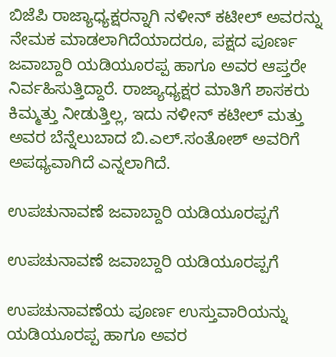ಬಿಜೆಪಿ ರಾಜ್ಯಾಧ್ಯಕ್ಷರನ್ನಾಗಿ ನಳೀನ್ ಕಟೀಲ್ ಅವರನ್ನು ನೇಮಕ ಮಾಡಲಾಗಿದೆಯಾದರೂ, ಪಕ್ಷದ ಪೂರ್ಣ ಜವಾಬ್ದಾರಿ ಯಡಿಯೂರಪ್ಪ ಹಾಗೂ ಅವರ ಆಪ್ತರೇ ನಿರ್ವಹಿಸುತ್ತಿದ್ದಾರೆ. ರಾಜ್ಯಾಧ್ಯಕ್ಷರ ಮಾತಿಗೆ ಶಾಸಕರು ಕಿಮ್ಮತ್ತು ನೀಡುತ್ತಿಲ್ಲ, ಇದು ನಳೀನ್ ಕಟೀಲ್ ಮತ್ತು ಅವರ ಬೆನ್ನೆಲುಬಾದ ಬಿ.ಎಲ್.ಸಂತೋಶ್ ಅವರಿಗೆ ಅಪಥ್ಯವಾಗಿದೆ ಎನ್ನಲಾಗಿದೆ.

ಉಪಚುನಾವಣೆ ಜವಾಬ್ದಾರಿ ಯಡಿಯೂರಪ್ಪಗೆ

ಉಪಚುನಾವಣೆ ಜವಾಬ್ದಾರಿ ಯಡಿಯೂರಪ್ಪಗೆ

ಉಪಚುನಾವಣೆಯ ಪೂರ್ಣ ಉಸ್ತುವಾರಿಯನ್ನು ಯಡಿಯೂರಪ್ಪ ಹಾಗೂ ಅವರ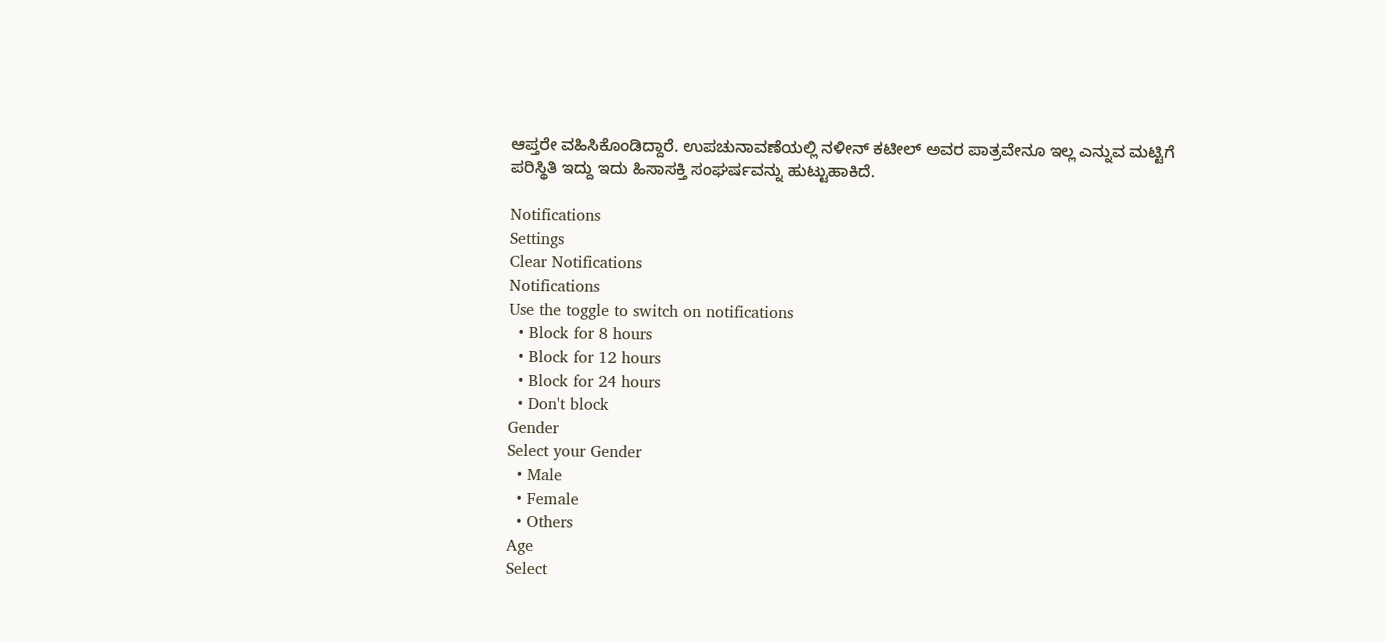ಆಪ್ತರೇ ವಹಿಸಿಕೊಂಡಿದ್ದಾರೆ. ಉಪಚುನಾವಣೆಯಲ್ಲಿ ನಳೀನ್ ಕಟೀಲ್ ಅವರ ಪಾತ್ರವೇನೂ ಇಲ್ಲ ಎನ್ನುವ ಮಟ್ಟಿಗೆ ಪರಿಸ್ಥಿತಿ ಇದ್ದು ಇದು ಹಿಸಾಸಕ್ತಿ ಸಂಘರ್ಷವನ್ನು ಹುಟ್ಟುಹಾಕಿದೆ.

Notifications
Settings
Clear Notifications
Notifications
Use the toggle to switch on notifications
  • Block for 8 hours
  • Block for 12 hours
  • Block for 24 hours
  • Don't block
Gender
Select your Gender
  • Male
  • Female
  • Others
Age
Select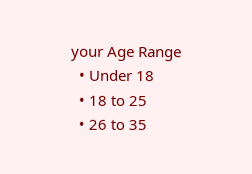your Age Range
  • Under 18
  • 18 to 25
  • 26 to 35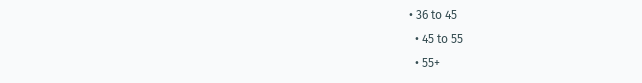• 36 to 45
  • 45 to 55
  • 55+